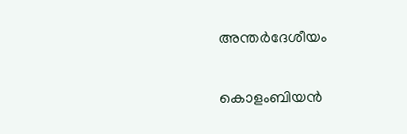അന്തർദേശീയം

കൊളംബിയൻ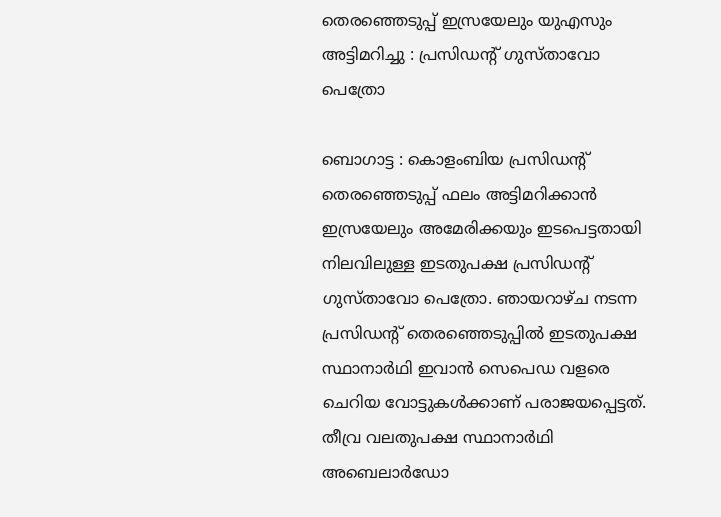തെരഞ്ഞെടുപ്പ് ഇസ്രയേലും യുഎസും അട്ടിമറിച്ചു : പ്രസിഡന്റ് ഗുസ്താവോ പെത്രോ

ബൊഗാട്ട : കൊളംബിയ പ്രസിഡന്റ് തെരഞ്ഞെടുപ്പ് ഫലം അട്ടിമറിക്കാൻ ഇസ്രയേലും അമേരിക്കയും ഇടപെട്ടതായി നിലവിലുള്ള ഇടതുപക്ഷ പ്രസിഡന്റ് ഗുസ്താവോ പെത്രോ. ഞായറാഴ്ച നടന്ന പ്രസിഡന്റ് തെരഞ്ഞെടുപ്പിൽ ഇടതുപക്ഷ സ്ഥാനാർഥി ഇവാൻ സെപെഡ വളരെ ചെറിയ വോട്ടുകൾക്കാണ്‌ പരാജയപ്പെട്ടത്‌. തീവ്ര വലതുപക്ഷ സ്ഥാനാർഥി അബെലാർഡോ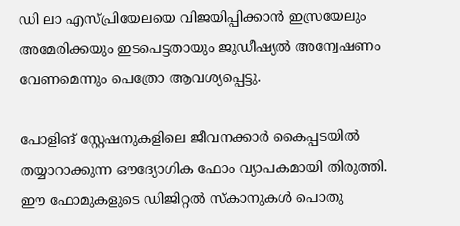ഡി ലാ എസ്‌പ്രിയേലയെ വിജയിപ്പിക്കാൻ ഇസ്രയേലും അമേരിക്കയും ഇടപെട്ടതായും ജുഡീഷ്യൽ അന്വേഷണം വേണമെന്നും പെത്രോ ആവശ്യപ്പെട്ടു.

പോളിങ്‌ സ്റ്റേഷനുകളിലെ ജീവനക്കാർ കൈപ്പടയിൽ തയ്യാറാക്കുന്ന ഔദ്യോഗിക ഫോം വ്യാപകമായി തിരുത്തി. ഈ ഫോമുകളുടെ ഡിജിറ്റൽ സ്കാനുകൾ പൊതു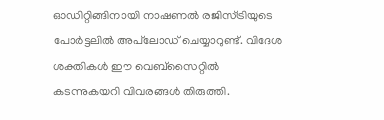ഓഡിറ്റിങ്ങിനായി നാഷണൽ രജിസ്ട്രിയുടെ പോർട്ടലിൽ അപ്‌ലോഡ് ചെയ്യാറുണ്ട്. വിദേശ ശക്തികൾ ഇ‍ൗ വെബ്‌സൈറ്റിൽ കടന്നുകയറി വിവരങ്ങൾ തിരുത്തി.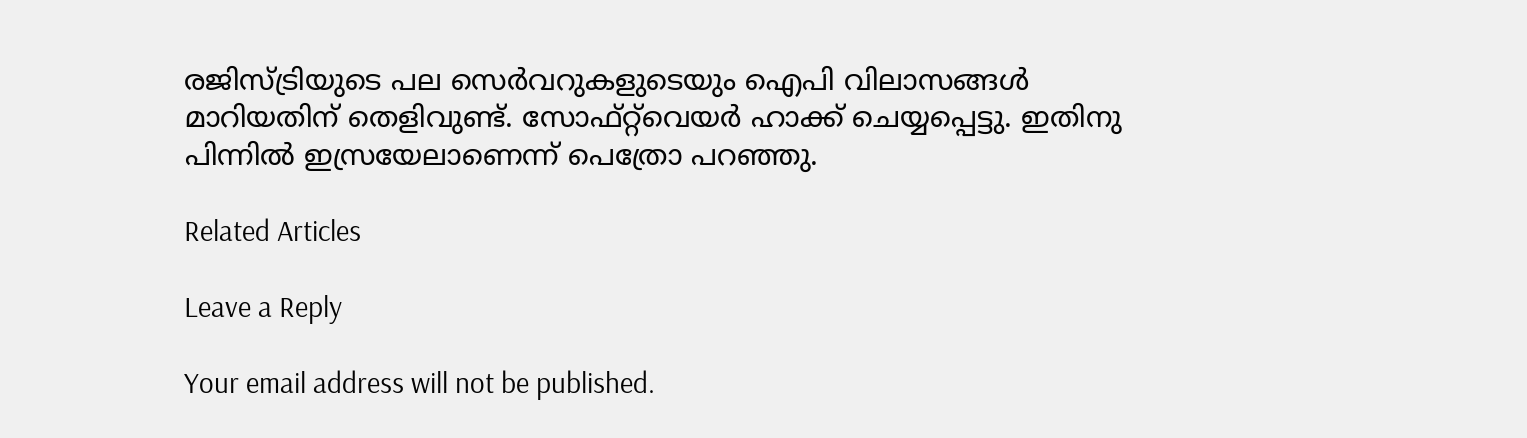രജിസ്ട്രിയുടെ പല സെർവറുകളുടെയും ഐപി വിലാസങ്ങൾ മാറിയതിന് തെളിവുണ്ട്‌. സോഫ്റ്റ്‌വെയർ ഹാക്ക് ചെയ്യപ്പെട്ടു. ഇതിനു പിന്നിൽ ഇസ്രയേലാണെന്ന് പെത്രോ പറഞ്ഞു.

Related Articles

Leave a Reply

Your email address will not be published.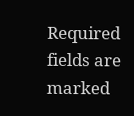Required fields are marked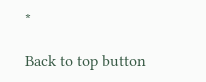*

Back to top button